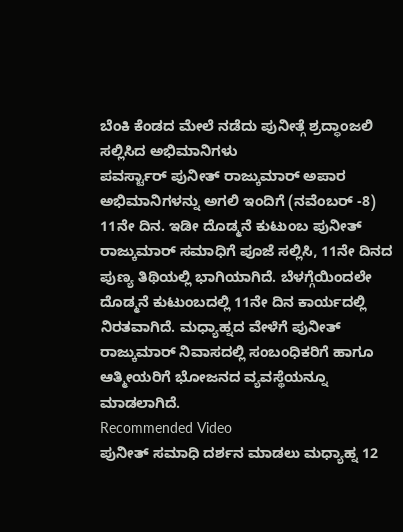ಬೆಂಕಿ ಕೆಂಡದ ಮೇಲೆ ನಡೆದು ಪುನೀತ್ಗೆ ಶ್ರದ್ಧಾಂಜಲಿ ಸಲ್ಲಿಸಿದ ಅಭಿಮಾನಿಗಳು
ಪವರ್ಸ್ಟಾರ್ ಪುನೀತ್ ರಾಜ್ಕುಮಾರ್ ಅಪಾರ ಅಭಿಮಾನಿಗಳನ್ನು ಅಗಲಿ ಇಂದಿಗೆ (ನವೆಂಬರ್ -8) 11ನೇ ದಿನ. ಇಡೀ ದೊಡ್ಮನೆ ಕುಟುಂಬ ಪುನೀತ್ ರಾಜ್ಕುಮಾರ್ ಸಮಾಧಿಗೆ ಪೂಜೆ ಸಲ್ಲಿಸಿ, 11ನೇ ದಿನದ ಪುಣ್ಯ ತಿಥಿಯಲ್ಲಿ ಭಾಗಿಯಾಗಿದೆ. ಬೆಳಗ್ಗೆಯಿಂದಲೇ ದೊಡ್ಮನೆ ಕುಟುಂಬದಲ್ಲಿ 11ನೇ ದಿನ ಕಾರ್ಯದಲ್ಲಿ ನಿರತವಾಗಿದೆ. ಮಧ್ಯಾಹ್ನದ ವೇಳೆಗೆ ಪುನೀತ್ ರಾಜ್ಕುಮಾರ್ ನಿವಾಸದಲ್ಲಿ ಸಂಬಂಧಿಕರಿಗೆ ಹಾಗೂ ಆತ್ಮೀಯರಿಗೆ ಭೋಜನದ ವ್ಯವಸ್ಥೆಯನ್ನೂ ಮಾಡಲಾಗಿದೆ.
Recommended Video
ಪುನೀತ್ ಸಮಾಧಿ ದರ್ಶನ ಮಾಡಲು ಮಧ್ಯಾಹ್ನ 12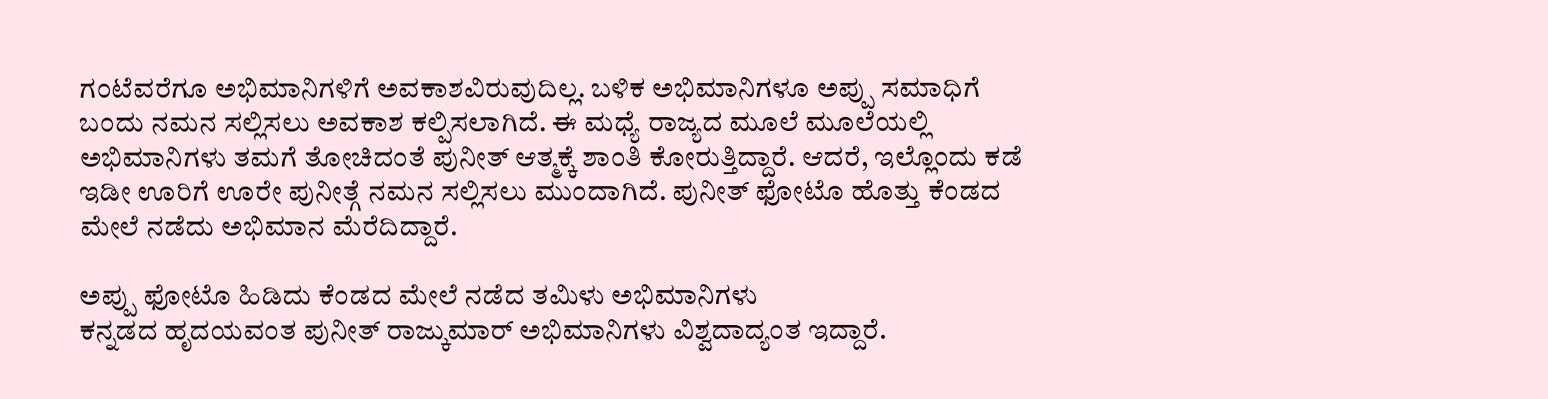ಗಂಟೆವರೆಗೂ ಅಭಿಮಾನಿಗಳಿಗೆ ಅವಕಾಶವಿರುವುದಿಲ್ಲ. ಬಳಿಕ ಅಭಿಮಾನಿಗಳೂ ಅಪ್ಪು ಸಮಾಧಿಗೆ ಬಂದು ನಮನ ಸಲ್ಲಿಸಲು ಅವಕಾಶ ಕಲ್ಪಿಸಲಾಗಿದೆ. ಈ ಮಧ್ಯೆ ರಾಜ್ಯದ ಮೂಲೆ ಮೂಲೆಯಲ್ಲಿ ಅಭಿಮಾನಿಗಳು ತಮಗೆ ತೋಚಿದಂತೆ ಪುನೀತ್ ಆತ್ಮಕ್ಕೆ ಶಾಂತಿ ಕೋರುತ್ತಿದ್ದಾರೆ. ಆದರೆ, ಇಲ್ಲೊಂದು ಕಡೆ ಇಡೀ ಊರಿಗೆ ಊರೇ ಪುನೀತ್ಗೆ ನಮನ ಸಲ್ಲಿಸಲು ಮುಂದಾಗಿದೆ. ಪುನೀತ್ ಫೋಟೊ ಹೊತ್ತು ಕೆಂಡದ ಮೇಲೆ ನಡೆದು ಅಭಿಮಾನ ಮೆರೆದಿದ್ದಾರೆ.

ಅಪ್ಪು ಫೋಟೊ ಹಿಡಿದು ಕೆಂಡದ ಮೇಲೆ ನಡೆದ ತಮಿಳು ಅಭಿಮಾನಿಗಳು
ಕನ್ನಡದ ಹೃದಯವಂತ ಪುನೀತ್ ರಾಜ್ಕುಮಾರ್ ಅಭಿಮಾನಿಗಳು ವಿಶ್ವದಾದ್ಯಂತ ಇದ್ದಾರೆ.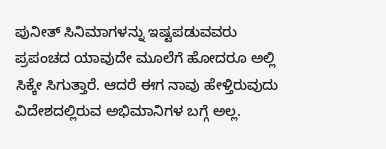ಪುನೀತ್ ಸಿನಿಮಾಗಳನ್ನು ಇಷ್ಟಪಡುವವರು ಪ್ರಪಂಚದ ಯಾವುದೇ ಮೂಲೆಗೆ ಹೋದರೂ ಅಲ್ಲಿ ಸಿಕ್ಕೇ ಸಿಗುತ್ತಾರೆ. ಆದರೆ ಈಗ ನಾವು ಹೇಳ್ತಿರುವುದು ವಿದೇಶದಲ್ಲಿರುವ ಅಭಿಮಾನಿಗಳ ಬಗ್ಗೆ ಅಲ್ಲ.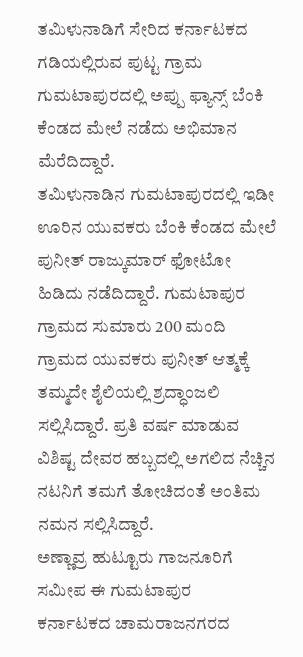ತಮಿಳುನಾಡಿಗೆ ಸೇರಿದ ಕರ್ನಾಟಕದ ಗಡಿಯಲ್ಲಿರುವ ಪುಟ್ಟ ಗ್ರಾಮ ಗುಮಟಾಪುರದಲ್ಲಿ ಅಪ್ಪು ಫ್ಯಾನ್ಸ್ ಬೆಂಕಿ ಕೆಂಡದ ಮೇಲೆ ನಡೆದು ಅಭಿಮಾನ ಮೆರೆದಿದ್ದಾರೆ.
ತಮಿಳುನಾಡಿನ ಗುಮಟಾಪುರದಲ್ಲಿ ಇಡೀ ಊರಿನ ಯುವಕರು ಬೆಂಕಿ ಕೆಂಡದ ಮೇಲೆ ಪುನೀತ್ ರಾಜ್ಕುಮಾರ್ ಫೋಟೋ ಹಿಡಿದು ನಡೆದಿದ್ದಾರೆ. ಗುಮಟಾಪುರ ಗ್ರಾಮದ ಸುಮಾರು 200 ಮಂದಿ ಗ್ರಾಮದ ಯುವಕರು ಪುನೀತ್ ಆತ್ಮಕ್ಕೆ ತಮ್ಮದೇ ಶೈಲಿಯಲ್ಲಿ ಶ್ರದ್ಧಾಂಜಲಿ ಸಲ್ಲಿಸಿದ್ದಾರೆ. ಪ್ರತಿ ವರ್ಷ ಮಾಡುವ ವಿಶಿಷ್ಟ ದೇವರ ಹಬ್ಬದಲ್ಲಿ ಅಗಲಿದ ನೆಚ್ಚಿನ ನಟನಿಗೆ ತಮಗೆ ತೋಚಿದಂತೆ ಅಂತಿಮ ನಮನ ಸಲ್ಲಿಸಿದ್ದಾರೆ.
ಅಣ್ಣಾವ್ರ ಹುಟ್ಟೂರು ಗಾಜನೂರಿಗೆ ಸಮೀಪ ಈ ಗುಮಟಾಪುರ
ಕರ್ನಾಟಕದ ಚಾಮರಾಜನಗರದ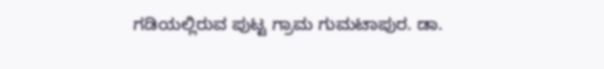ಗಡಿಯಲ್ಲಿರುವ ಪುಟ್ಟ ಗ್ರಾಮ ಗುಮಟಾಪುರ. ಡಾ.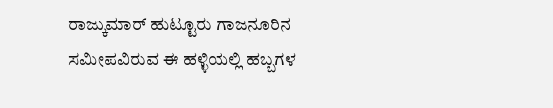ರಾಜ್ಕುಮಾರ್ ಹುಟ್ಟೂರು ಗಾಜನೂರಿನ ಸಮೀಪವಿರುವ ಈ ಹಳ್ಳಿಯಲ್ಲಿ ಹಬ್ಬಗಳ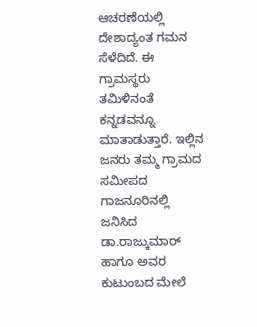ಆಚರಣೆಯಲ್ಲಿ ದೇಶಾದ್ಯಂತ ಗಮನ ಸೆಳೆದಿದೆ. ಈ ಗ್ರಾಮಸ್ಥರು ತಮಿಳಿನಂತೆ ಕನ್ನಡವನ್ನೂ ಮಾತಾಡುತ್ತಾರೆ. ಇಲ್ಲಿನ ಜನರು ತಮ್ಮ ಗ್ರಾಮದ ಸಮೀಪದ ಗಾಜನೂರಿನಲ್ಲಿ ಜನಿಸಿದ ಡಾ.ರಾಜ್ಕುಮಾರ್ ಹಾಗೂ ಅವರ ಕುಟುಂಬದ ಮೇಲೆ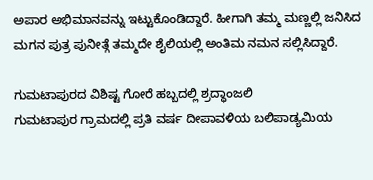ಅಪಾರ ಅಭಿಮಾನವನ್ನು ಇಟ್ಟುಕೊಂಡಿದ್ದಾರೆ. ಹೀಗಾಗಿ ತಮ್ಮ ಮಣ್ಣಲ್ಲಿ ಜನಿಸಿದ ಮಗನ ಪುತ್ರ ಪುನೀತ್ಗೆ ತಮ್ಮದೇ ಶೈಲಿಯಲ್ಲಿ ಅಂತಿಮ ನಮನ ಸಲ್ಲಿಸಿದ್ದಾರೆ.

ಗುಮಟಾಪುರದ ವಿಶಿಷ್ಟ ಗೋರೆ ಹಬ್ಬದಲ್ಲಿ ಶ್ರದ್ಧಾಂಜಲಿ
ಗುಮಟಾಪುರ ಗ್ರಾಮದಲ್ಲಿ ಪ್ರತಿ ವರ್ಷ ದೀಪಾವಳಿಯ ಬಲಿಪಾಡ್ಯಮಿಯ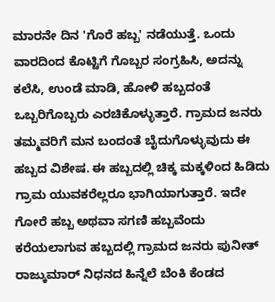ಮಾರನೇ ದಿನ 'ಗೊರೆ ಹಬ್ಬ' ನಡೆಯುತ್ತೆ. ಒಂದು ವಾರದಿಂದ ಕೊಟ್ಟಿಗೆ ಗೊಬ್ಬರ ಸಂಗ್ರಹಿಸಿ, ಅದನ್ನು ಕಲೆಸಿ, ಉಂಡೆ ಮಾಡಿ, ಹೋಳಿ ಹಬ್ಬದಂತೆ ಒಬ್ಬರಿಗೊಬ್ಬರು ಎರಚಿಕೊಳ್ಳುತ್ತಾರೆ. ಗ್ರಾಮದ ಜನರು ತಮ್ಮವರಿಗೆ ಮನ ಬಂದಂತೆ ಬೈದುಗೊಳ್ಳುವುದು ಈ ಹಬ್ಬದ ವಿಶೇಷ. ಈ ಹಬ್ಬದಲ್ಲಿ ಚಿಕ್ಕ ಮಕ್ಕಳಿಂದ ಹಿಡಿದು ಗ್ರಾಮ ಯುವಕರೆಲ್ಲರೂ ಭಾಗಿಯಾಗುತ್ತಾರೆ. ಇದೇ ಗೋರೆ ಹಬ್ಬ ಅಥವಾ ಸಗಣಿ ಹಬ್ಬವೆಂದು ಕರೆಯಲಾಗುವ ಹಬ್ಬದಲ್ಲಿ ಗ್ರಾಮದ ಜನರು ಪುನೀತ್ ರಾಜ್ಕುಮಾರ್ ನಿಧನದ ಹಿನ್ನೆಲೆ ಬೆಂಕಿ ಕೆಂಡದ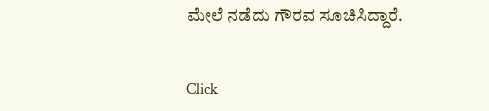ಮೇಲೆ ನಡೆದು ಗೌರವ ಸೂಚಿಸಿದ್ದಾರೆ.


Click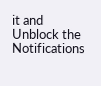it and Unblock the Notifications